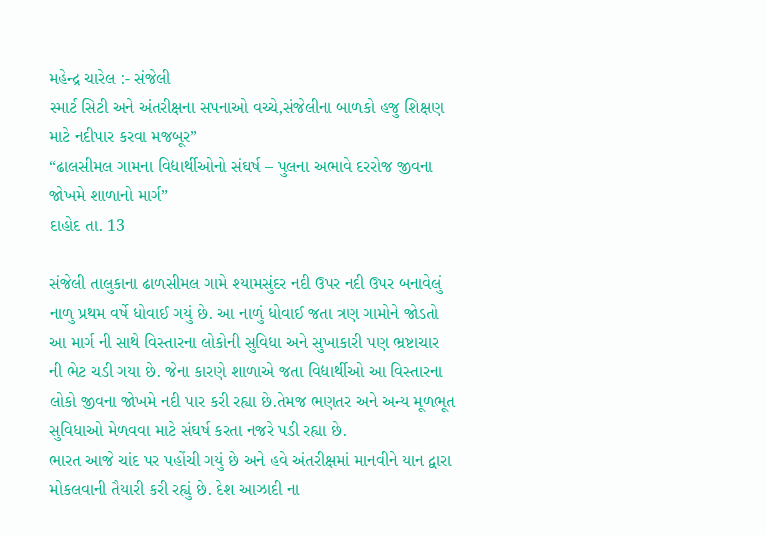મહેન્દ્ર ચારેલ :- સંજેલી
સ્માર્ટ સિટી અને અંતરીક્ષના સપનાઓ વચ્ચે,સંજેલીના બાળકો હજુ શિક્ષણ માટે નદીપાર કરવા મજબૂર”
“ઢાલસીમલ ગામના વિદ્યાર્થીઓનો સંઘર્ષ – પુલના અભાવે દરરોજ જીવના જોખમે શાળાનો માર્ગ”
દાહોદ તા. 13

સંજેલી તાલુકાના ઢાળસીમલ ગામે શ્યામસુંદર નદી ઉપર નદી ઉપર બનાવેલું નાળુ પ્રથમ વર્ષે ધોવાઈ ગયું છે. આ નાળું ધોવાઈ જતા ત્રણ ગામોને જોડતો આ માર્ગ ની સાથે વિસ્તારના લોકોની સુવિધા અને સુખાકારી પણ ભ્રષ્ટાચાર ની ભેટ ચડી ગયા છે. જેના કારણે શાળાએ જતા વિદ્યાર્થીઓ આ વિસ્તારના લોકો જીવના જોખમે નદી પાર કરી રહ્યા છે.તેમજ ભણતર અને અન્ય મૂળભૂત સુવિધાઓ મેળવવા માટે સંઘર્ષ કરતા નજરે પડી રહ્યા છે.
ભારત આજે ચાંદ પર પહોંચી ગયું છે અને હવે અંતરીક્ષમાં માનવીને યાન દ્વારા મોકલવાની તૈયારી કરી રહ્યું છે. દેશ આઝાદી ના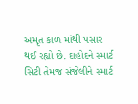અમૃત કાળ માંથી પસાર થઈ રહ્યો છે. દાહોદને સ્માર્ટ સિટી તેમજ સંજેલીને સ્માર્ટ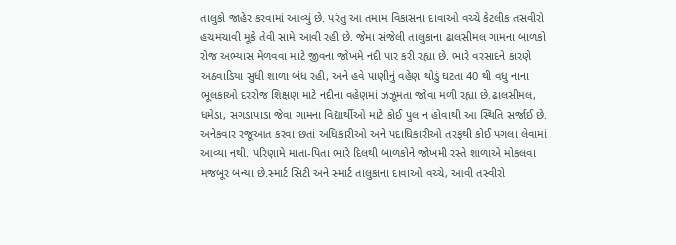તાલુકો જાહેર કરવામાં આવ્યું છે. પરંતુ આ તમામ વિકાસના દાવાઓ વચ્ચે કેટલીક તસવીરો હચમચાવી મૂકે તેવી સામે આવી રહી છે. જેમા સંજેલી તાલુકાના ઢાલસીમલ ગામના બાળકો રોજ અભ્યાસ મેળવવા માટે જીવના જોખમે નદી પાર કરી રહ્યા છે. ભારે વરસાદને કારણે અઠવાડિયા સુધી શાળા બંધ રહી, અને હવે પાણીનું વહેણ થોડું ઘટતા 40 થી વધુ નાના ભૂલકાઓ દરરોજ શિક્ષણ માટે નદીના વહેણમાં ઝઝૂમતા જોવા મળી રહ્યા છે.ઢાલસીમલ, ધમેડા, સગડાપાડા જેવા ગામના વિદ્યાર્થીઓ માટે કોઈ પુલ ન હોવાથી આ સ્થિતિ સર્જાઈ છે. અનેકવાર રજૂઆત કરવા છતાં અધિકારીઓ અને પદાધિકારીઓ તરફથી કોઈ પગલા લેવામાં આવ્યા નથી. પરિણામે માતા-પિતા ભારે દિલથી બાળકોને જોખમી રસ્તે શાળાએ મોકલવા મજબૂર બન્યા છે.સ્માર્ટ સિટી અને સ્માર્ટ તાલુકાના દાવાઓ વચ્ચે, આવી તસ્વીરો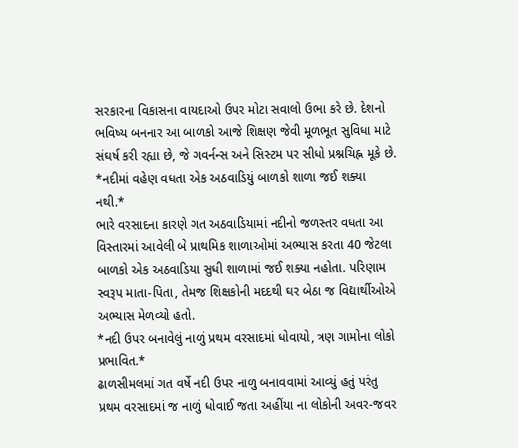સરકારના વિકાસના વાયદાઓ ઉપર મોટા સવાલો ઉભા કરે છે. દેશનો ભવિષ્ય બનનાર આ બાળકો આજે શિક્ષણ જેવી મૂળભૂત સુવિધા માટે સંઘર્ષ કરી રહ્યા છે, જે ગવર્નન્સ અને સિસ્ટમ પર સીધો પ્રશ્નચિહ્ન મૂકે છે.
*નદીમાં વહેણ વધતા એક અઠવાડિયું બાળકો શાળા જઈ શક્યા નથી.*
ભારે વરસાદના કારણે ગત અઠવાડિયામાં નદીનો જળસ્તર વધતા આ વિસ્તારમાં આવેલી બે પ્રાથમિક શાળાઓમાં અભ્યાસ કરતા 40 જેટલા બાળકો એક અઠવાડિયા સુધી શાળામાં જઈ શક્યા નહોતા. પરિણામ સ્વરૂપ માતા-પિતા, તેમજ શિક્ષકોની મદદથી ઘર બેઠા જ વિદ્યાર્થીઓએ અભ્યાસ મેળવ્યો હતો.
*નદી ઉપર બનાવેલું નાળું પ્રથમ વરસાદમાં ધોવાયો, ત્રણ ગામોના લોકો પ્રભાવિત.*
ઢાળસીમલમાં ગત વર્ષે નદી ઉપર નાળુ બનાવવામાં આવ્યું હતું પરંતુ પ્રથમ વરસાદમાં જ નાળું ધોવાઈ જતા અહીંયા ના લોકોની અવર-જવર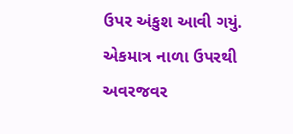ઉપર અંકુશ આવી ગયું. એકમાત્ર નાળા ઉપરથી અવરજવર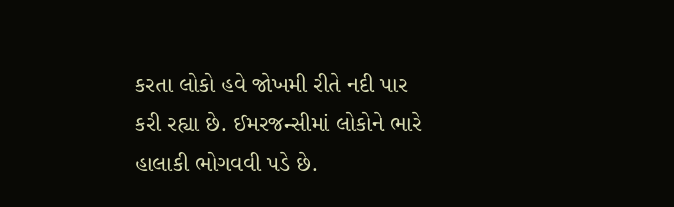કરતા લોકો હવે જોખમી રીતે નદી પાર કરી રહ્યા છે. ઈમરજન્સીમાં લોકોને ભારે હાલાકી ભોગવવી પડે છે.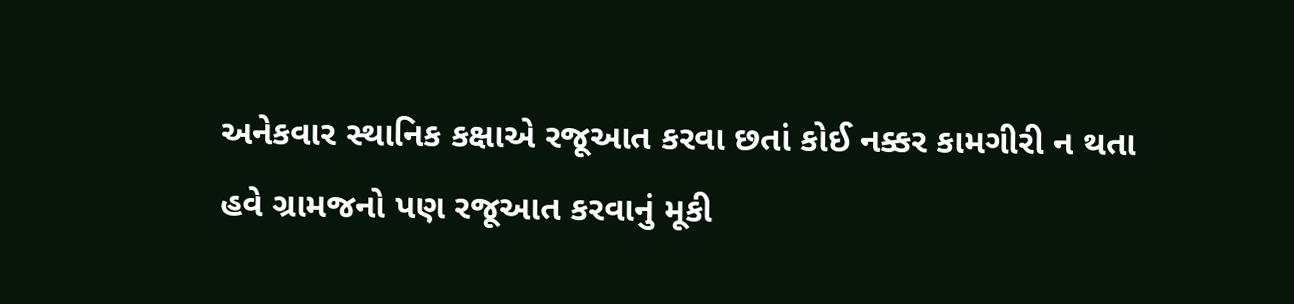અનેકવાર સ્થાનિક કક્ષાએ રજૂઆત કરવા છતાં કોઈ નક્કર કામગીરી ન થતા હવે ગ્રામજનો પણ રજૂઆત કરવાનું મૂકી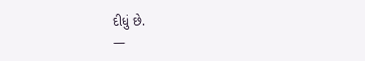દીધું છે.
—